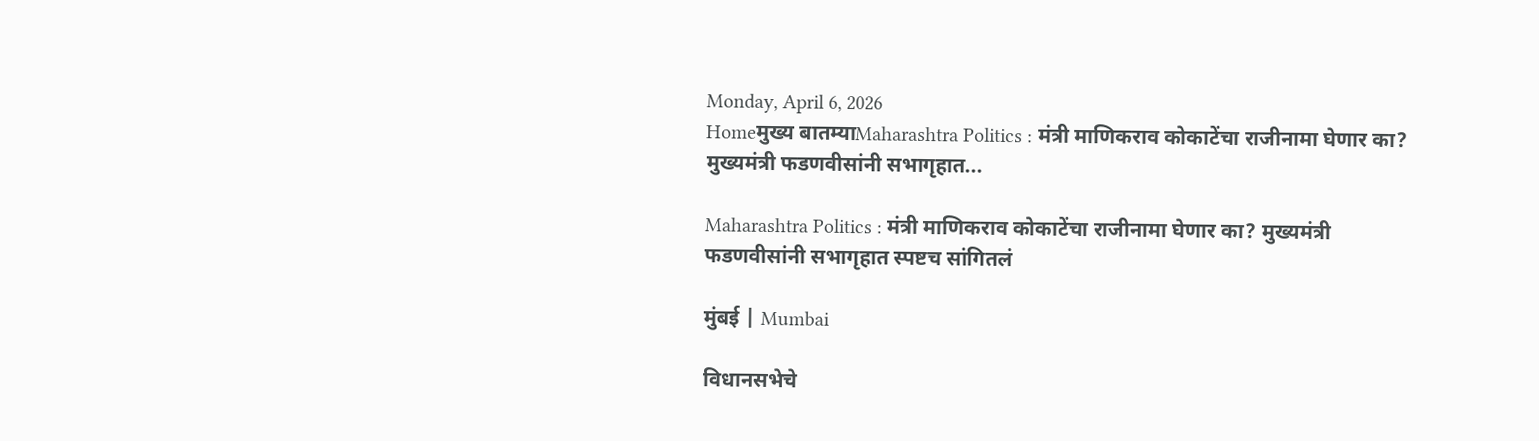Monday, April 6, 2026
Homeमुख्य बातम्याMaharashtra Politics : मंत्री माणिकराव कोकाटेंचा राजीनामा घेणार का? मुख्यमंत्री फडणवीसांनी सभागृहात...

Maharashtra Politics : मंत्री माणिकराव कोकाटेंचा राजीनामा घेणार का? मुख्यमंत्री फडणवीसांनी सभागृहात स्पष्टच सांगितलं

मुंबई | Mumbai

विधानसभेचे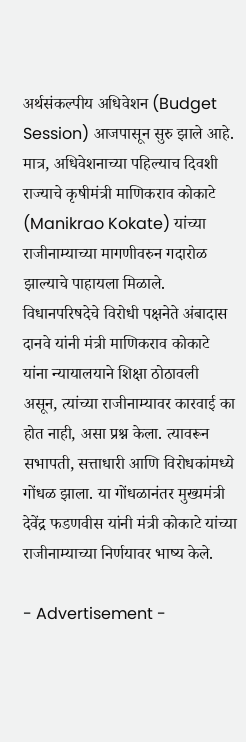अर्थसंकल्पीय अधिवेशन (Budget Session) आजपासून सुरु झाले आहे. मात्र, अधिवेशनाच्या पहिल्याच दिवशी राज्याचे कृषीमंत्री माणिकराव कोकाटे (Manikrao Kokate) यांच्या राजीनाम्याच्या मागणीवरुन गदारोळ झाल्याचे पाहायला मिळाले. विधानपरिषदेचे विरोधी पक्षनेते अंबादास दानवे यांनी मंत्री माणिकराव कोकाटे यांना न्यायालयाने शिक्षा ठोठावली असून, त्यांच्या राजीनाम्यावर कारवाई का होत नाही, असा प्रश्न केला. त्यावरून सभापती, सत्ताधारी आणि विरोधकांमध्ये गोंधळ झाला. या गोंधळानंतर मुख्यमंत्री देवेंद्र फडणवीस यांनी मंत्री कोकाटे यांच्या राजीनाम्याच्या निर्णयावर भाष्य केले.

- Advertisement -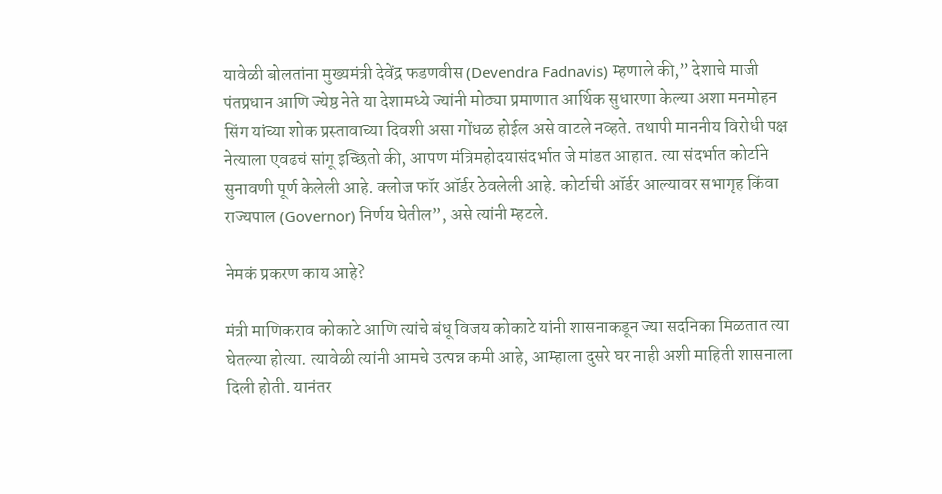यावेळी बोलतांना मुख्यमंत्री देवेंद्र फडणवीस (Devendra Fadnavis) म्हणाले की,” देशाचे माजी पंतप्रधान आणि ज्येष्ठ नेते या देशामध्ये ज्यांनी मोठ्या प्रमाणात आर्थिक सुधारणा केल्या अशा मनमोहन सिंग यांच्या शोक प्रस्तावाच्या दिवशी असा गोंधळ होईल असे वाटले नव्हते. तथापी माननीय विरोधी पक्ष नेत्याला एवढचं सांगू इच्छितो की, आपण मंत्रिमहोदयासंदर्भात जे मांडत आहात. त्या संदर्भात कोर्टाने सुनावणी पूर्ण केलेली आहे. क्लोज फॉर ऑर्डर ठेवलेली आहे. कोर्टाची ऑर्डर आल्यावर सभागृह किंवा राज्यपाल (Governor) निर्णय घेतील”, असे त्यांनी म्हटले.

नेमकं प्रकरण काय आहे?

मंत्री माणिकराव कोकाटे आणि त्यांचे बंधू विजय कोकाटे यांनी शासनाकडून ज्या सदनिका मिळतात त्या घेतल्या होत्या. त्यावेळी त्यांनी आमचे उत्पन्न कमी आहे, आम्हाला दुसरे घर नाही अशी माहिती शासनाला दिली होती. यानंतर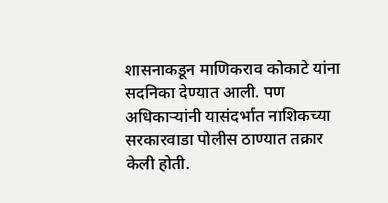शासनाकडून माणिकराव कोकाटे यांना सदनिका देण्यात आली. पण अधिकाऱ्यांनी यासंदर्भात नाशिकच्या सरकारवाडा पोलीस ठाण्यात तक्रार केली होती.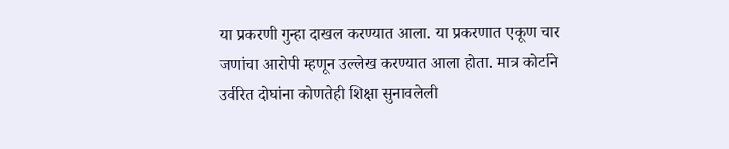या प्रकरणी गुन्हा दाखल करण्यात आला. या प्रकरणात एकूण चार जणांचा आरोपी म्हणून उल्लेख करण्यात आला होता. मात्र कोर्टाने उर्वरित दोघांना कोणतेही शिक्षा सुनावलेली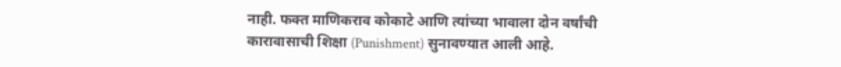नाही. फक्त माणिकराव कोकाटे आणि त्यांच्या भावाला दोन वर्षांची कारावासाची शिक्षा (Punishment) सुनावण्यात आली आहे.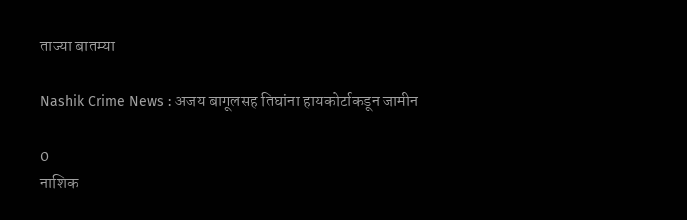ताज्या बातम्या

Nashik Crime News : अजय बागूलसह तिघांना हायकोर्टाकडून जामीन

0
नाशिक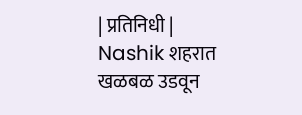| प्रतिनिधी | Nashik शहरात खळबळ उडवून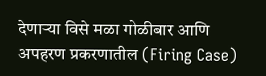देणाऱ्या विसे मळा गोळीबार आणि अपहरण प्रकरणातील (Firing Case)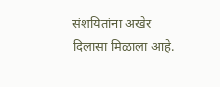संशयितांना अखेर दिलासा मिळाला आहे.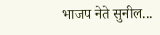भाजप नेते सुनील...